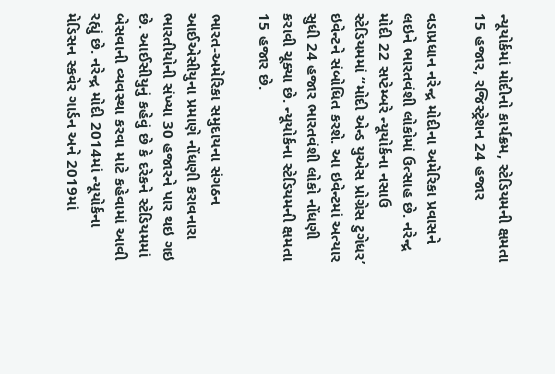ન્યૂયોર્કમાં મોદીનો કાર્યક્રમ, સ્ટેડિયમની ક્ષમતા 15 હજાર, રજિસ્ટ્રેશન 24 હજાર

વડાપ્રધાન નરેન્દ્ર મોદીના અમેરિકા પ્રવાસને લઇને ભારતવંશી લોકોમાં ઉત્સાહ છે. નરેન્દ્ર મોદી 22 સપ્ટેમ્બરે ન્યૂયોર્કના નસાઉ સ્ટેડિયમમાં “મોદી એન્ડ યુએસ પ્રોગ્રેસ ટુગેધર’ ઇવેન્ટને સંબોધિત કરશે. આ ઇવેન્ટમાં અત્યાર સુધી 24 હજાર ભારતવંશી લોકો નોંધણી કરાવી ચૂક્યા છે. ન્યૂયોર્કના સ્ટેડિયમની ક્ષમતા 15 હજાર છે.

ભારત-અમેરિકા સમુદાયના સંગઠન આઈએસીયુના પ્રમાણે નોંધણી કરાવનારા ભારતીયોની સંખ્યા 30 હજારને પાર થઇ ગઇ છે. આઈસીયુનું કહેવું છે કે દરેકને સ્ટેડિયમમાં બેસવાની વ્યવસ્થા કરવા માટે કહેવામાં આવી રહ્યું છે. નરેન્દ્ર મોદી 2014માં ન્યૂયોર્કના મેડિસન સ્કવેર ગાર્ડન અને 2019માં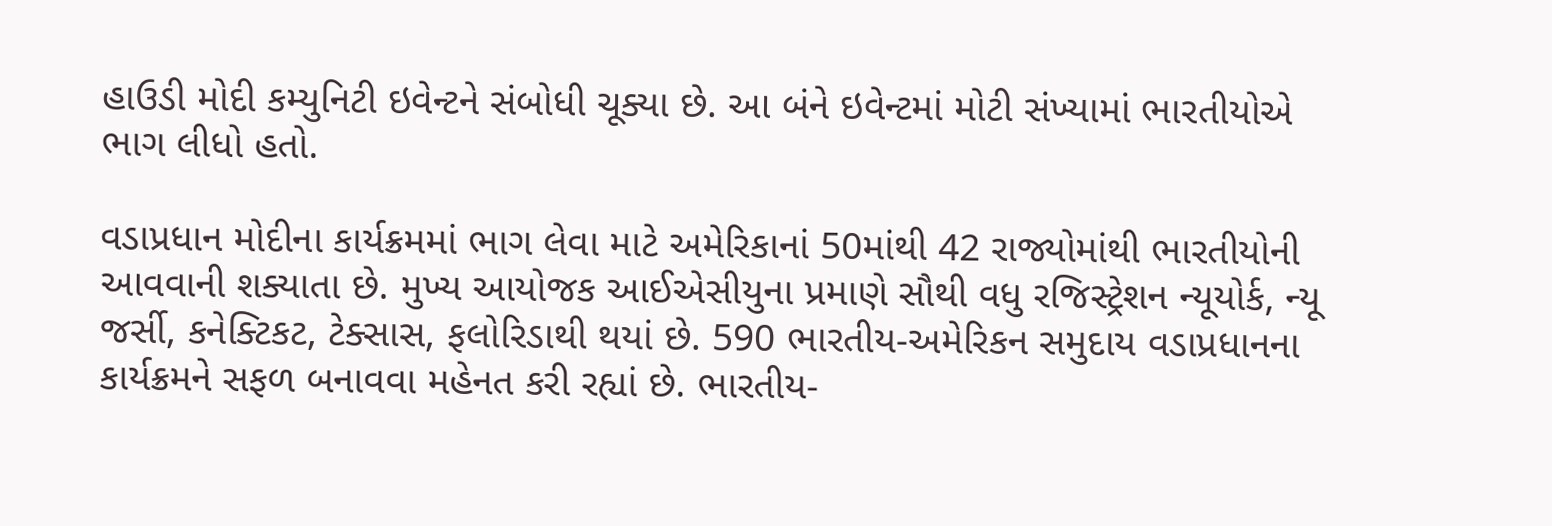હાઉડી મોદી કમ્યુનિટી ઇવેન્ટને સંબોધી ચૂક્યા છે. આ બંને ઇવેન્ટમાં મોટી સંખ્યામાં ભારતીયોએ ભાગ લીધો હતો.

વડાપ્રધાન મોદીના કાર્યક્રમમાં ભાગ લેવા માટે અમેરિકાનાં 50માંથી 42 રાજ્યોમાંથી ભારતીયોની આવવાની શક્યાતા છે. મુખ્ય આયોજક આઈએસીયુના પ્રમાણે સૌથી વધુ રજિસ્ટ્રેશન ન્યૂયોર્ક, ન્યૂ જર્સી, કનેક્ટિકટ, ટેક્સાસ, ફલોરિડાથી થયાં છે. 590 ભારતીય-અમેરિકન સમુદાય વડાપ્રધાનના કાર્યક્રમને સફળ બનાવવા મહેનત કરી રહ્યાં છે. ભારતીય-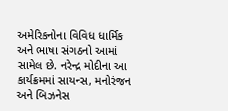અમેરિકનોના વિવિધ ધાર્મિક અને ભાષા સંગઠનો આમાં સામેલ છે. નરેન્દ્ર મોદીના આ કાર્યક્રમમાં સાયન્સ, મનોરંજન અને બિઝનેસ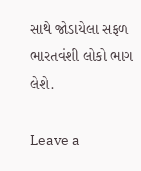સાથે જોડાયેલા સફળ ભારતવંશી લોકો ભાગ લેશે.

Leave a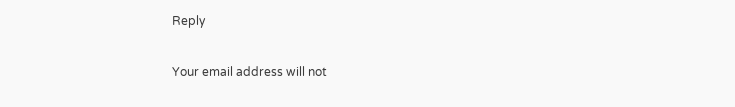Reply

Your email address will not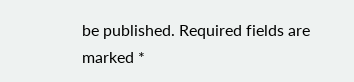be published. Required fields are marked *